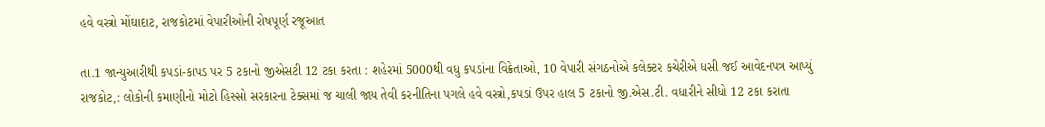હવે વસ્ત્રો મોંઘાદાટ, રાજકોટમાં વેપારીઓની રોષપૂર્ણ રજૂઆત

તા.1 જાન્યુઆરીથી કપડાં-કાપડ પર 5 ટકાનો જીએસટી 12 ટકા કરતા : શહેરમાં 5000થી વધુ કપડાંના વિક્રેતાઓ, 10 વેપારી સંગઠનોએ કલેક્ટર કચેરીએ ધસી જઈ આવેદનપત્ર આપ્યું
રાજકોટ,: લોકોની કમાણીનો મોટો હિસ્સો સરકારના ટેક્સમાં જ ચાલી જાય તેવી કરનીતિના પગલે હવે વસ્ત્રો,કપડાં ઉપર હાલ 5 ટકાનો જી.એસ.ટી. વધારીને સીધો 12 ટકા કરાતા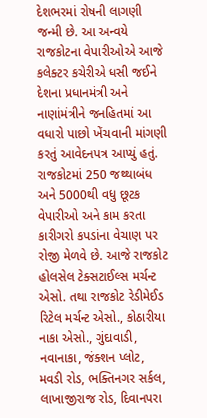દેશભરમાં રોષની લાગણી જન્મી છે. આ અન્વયે રાજકોટના વેપારીઓએ આજે કલેક્ટર કચેરીએ ધસી જઈને દેશના પ્રધાનમંત્રી અને નાણાંમંત્રીને જનહિતમાં આ વધારો પાછો ખેંચવાની માંગણી કરતું આવેદનપત્ર આપ્યું હતું.
રાજકોટમાં 250 જથ્થાબંધ અને 5000થી વધુ છૂટક વેપારીઓ અને કામ કરતા કારીગરો કપડાંના વેચાણ પર રોજી મેળવે છે. આજે રાજકોટ હોલસેલ ટેક્સટાઈલ્સ મર્ચન્ટ એસો. તથા રાજકોટ રેડીમેઈડ રિટેલ મર્ચન્ટ એસો., કોઠારીયા નાકા એસો., ગુંદાવાડી, નવાનાકા, જંક્શન પ્લોટ, મવડી રોડ, ભક્તિનગર સર્કલ, લાખાજીરાજ રોડ, દિવાનપરા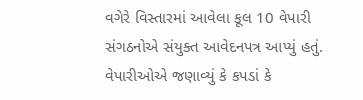વગેરે વિસ્તારમાં આવેલા કૂલ 10 વેપારી સંગઠનોએ સંયુક્ત આવેદનપત્ર આપ્યું હતું.
વેપારીઓએ જણાવ્યું કે કપડાં કે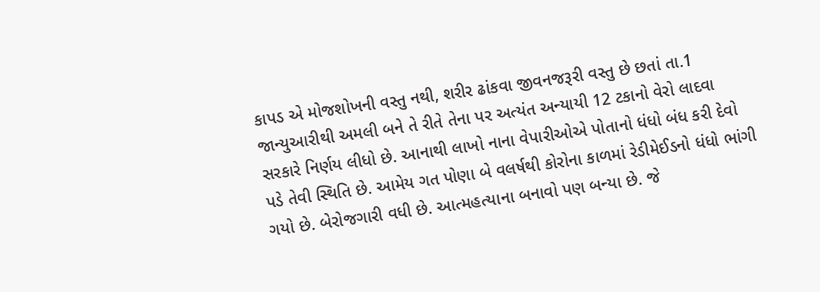કાપડ એ મોજશોખની વસ્તુ નથી, શરીર ઢાંકવા જીવનજરૂરી વસ્તુ છે છતાં તા.1 જાન્યુઆરીથી અમલી બને તે રીતે તેના પર અત્યંત અન્યાયી 12 ટકાનો વેરો લાદવા સરકારે નિર્ણય લીધો છે. આનાથી લાખો નાના વેપારીઓએ પોતાનો ધંધો બંધ કરી દેવો પડે તેવી સ્થિતિ છે. આમેય ગત પોણા બે વલર્ષથી કોરોના કાળમાં રેડીમેઈડનો ધંધો ભાંગી ગયો છે. બેરોજગારી વધી છે. આત્મહત્યાના બનાવો પણ બન્યા છે. જે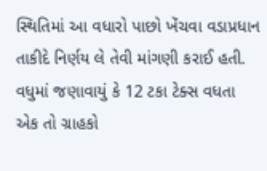સ્થિતિમાં આ વધારો પાછો ખેંચવા વડાપ્રધાન તાકીદે નિર્ણય લે તેવી માંગણી કરાઈ હતી. વધુમાં જણાવાયું કે 12 ટકા ટેક્સ વધતા એક તો ગ્રાહકો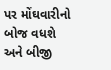પર મોંઘવારીનો બોજ વધશે અને બીજી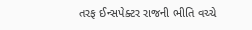તરફ ઈન્સપેક્ટર રાજની ભીતિ વચ્ચે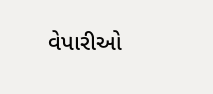વેપારીઓ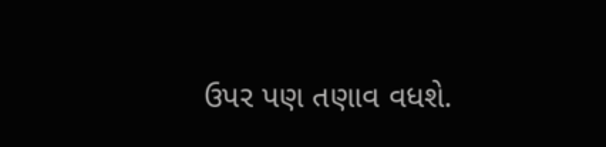ઉપર પણ તણાવ વધશે.